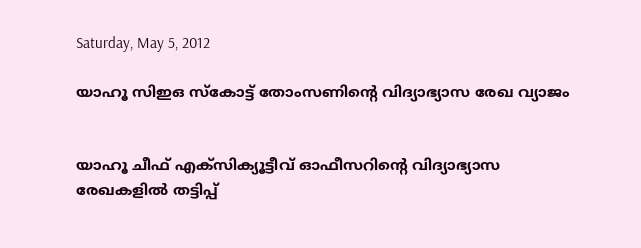Saturday, May 5, 2012

യാഹൂ സിഇഒ സ്‌കോട്ട് തോംസണിന്റെ വിദ്യാഭ്യാസ രേഖ വ്യാജം


യാഹൂ ചീഫ് എക്‌സിക്യൂട്ടീവ് ഓഫീസറിന്റെ വിദ്യാഭ്യാസ രേഖകളില്‍ തട്ടിപ്പ്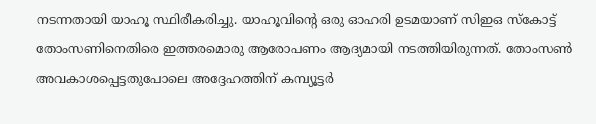നടന്നതായി യാഹൂ സ്ഥിരീകരിച്ചു. യാഹൂവിന്റെ ഒരു ഓഹരി ഉടമയാണ് സിഇഒ സ്‌കോട്ട് തോംസണിനെതിരെ ഇത്തരമൊരു ആരോപണം ആദ്യമായി നടത്തിയിരുന്നത്. തോംസണ്‍ അവകാശപ്പെട്ടതുപോലെ അദ്ദേഹത്തിന് കമ്പ്യൂട്ടര്‍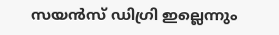സയന്‍സ് ഡിഗ്രി ഇല്ലെന്നും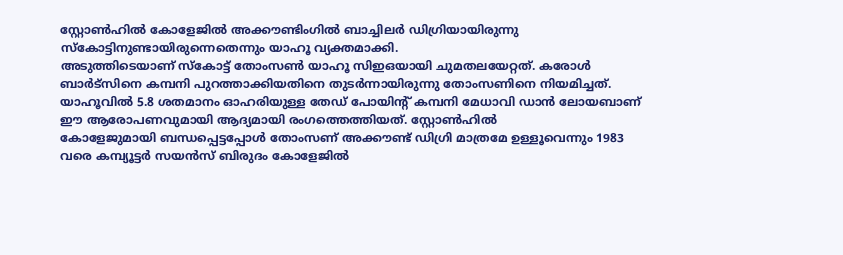സ്റ്റോണ്‍ഹില്‍ കോളേജില്‍ അക്കൗണ്ടിംഗില്‍ ബാച്ചിലര്‍ ഡിഗ്രിയായിരുന്നു സ്‌കോട്ടിനുണ്ടായിരുന്നെതെന്നും യാഹൂ വ്യക്തമാക്കി.
അടുത്തിടെയാണ് സ്‌കോട്ട് തോംസണ്‍ യാഹൂ സിഇഒയായി ചുമതലയേറ്റത്. കരോള്‍ ബാര്‍ട്‌സിനെ കമ്പനി പുറത്താക്കിയതിനെ തുടര്‍ന്നായിരുന്നു തോംസണിനെ നിയമിച്ചത്. യാഹൂവില്‍ 5.8 ശതമാനം ഓഹരിയുള്ള തേഡ് പോയിന്റ് കമ്പനി മേധാവി ഡാന്‍ ലോയബാണ് ഈ ആരോപണവുമായി ആദ്യമായി രംഗത്തെത്തിയത്. സ്റ്റോണ്‍ഹില്‍
കോളേജുമായി ബന്ധപ്പെട്ടപ്പോള്‍ തോംസണ് അക്കൗണ്ട് ഡിഗ്രി മാത്രമേ ഉള്ളൂവെന്നും 1983 വരെ കമ്പ്യൂട്ടര്‍ സയന്‍സ് ബിരുദം കോളേജില്‍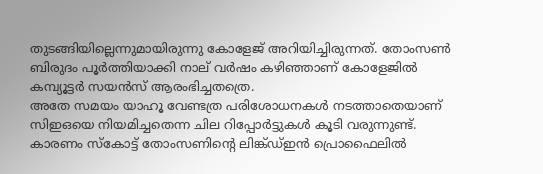തുടങ്ങിയില്ലെന്നുമായിരുന്നു കോളേജ് അറിയിച്ചിരുന്നത്. തോംസണ്‍ ബിരുദം പൂര്‍ത്തിയാക്കി നാല് വര്‍ഷം കഴിഞ്ഞാണ് കോളേജില്‍ കമ്പ്യൂട്ടര്‍ സയന്‍സ് ആരംഭിച്ചതത്രെ.
അതേ സമയം യാഹൂ വേണ്ടത്ര പരിശോധനകള്‍ നടത്താതെയാണ് സിഇഒയെ നിയമിച്ചതെന്ന ചില റിപ്പോര്‍ട്ടുകള്‍ കൂടി വരുന്നുണ്ട്. കാരണം സ്‌കോട്ട് തോംസണിന്റെ ലിങ്ക്ഡ്ഇന്‍ പ്രൊഫൈലില്‍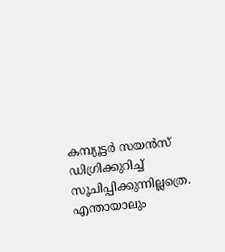കമ്പ്യൂട്ടര്‍ സയന്‍സ് ഡിഗ്രിക്കുറിച്ച് സൂചിപ്പിക്കുന്നില്ലത്രെ. എന്തായാലും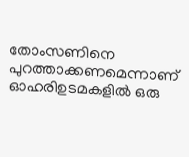തോംസണിനെ പുറത്താക്കണമെന്നാണ് ഓഹരിഉടമകളില്‍ ഒരു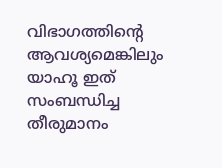വിഭാഗത്തിന്റെ ആവശ്യമെങ്കിലും യാഹൂ ഇത് സംബന്ധിച്ച തീരുമാനം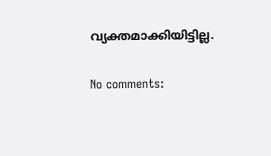വ്യക്തമാക്കിയിട്ടില്ല.

No comments: